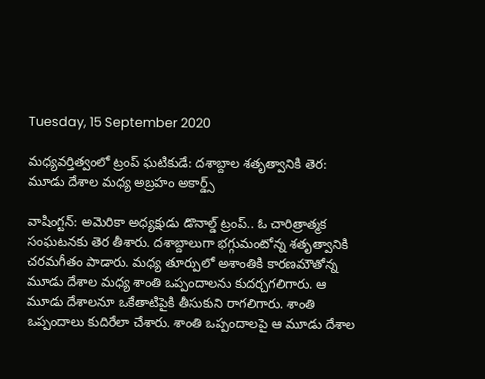Tuesday, 15 September 2020

మధ్యవర్తిత్వంలో ట్రంప్ ఘటికుడే: దశాబ్దాల శతృత్వానికి తెర: మూడు దేశాల మధ్య అబ్రహం అకార్డ్స్

వాషింగ్టన్: అమెరికా అధ్యక్షుడు డొనాల్డ్ ట్రంప్.. ఓ చారిత్రాత్మక సంఘటనకు తెర తీశారు. దశాబ్దాలుగా భగ్గుమంటోన్న శతృత్వానికి చరమగీతం పాడారు. మధ్య తూర్పులో అశాంతికి కారణమౌతోన్న మూడు దేశాల మధ్య శాంతి ఒప్పందాలను కుదర్చగలిగారు. ఆ మూడు దేశాలనూ ఒకేతాటిపైకి తీసుకుని రాగలిగారు. శాంతి ఒప్పందాలు కుదిరేలా చేశారు. శాంతి ఒప్పందాలపై ఆ మూడు దేశాల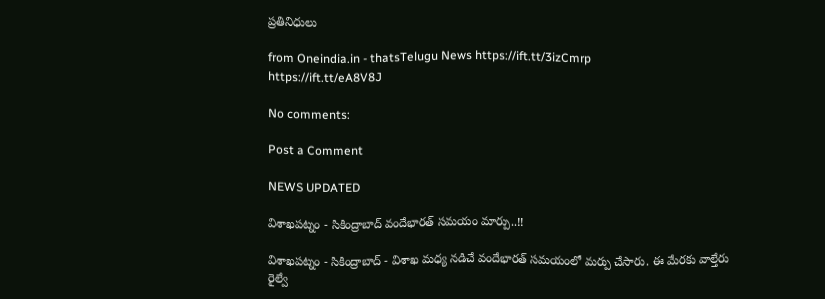ప్రతినిధులు

from Oneindia.in - thatsTelugu News https://ift.tt/3izCmrp
https://ift.tt/eA8V8J

No comments:

Post a Comment

NEWS UPDATED

విశాఖపట్నం - సికింద్రాబాద్ వందేభారత్ సమయం మార్పు..!!

విశాఖపట్నం - సికింద్రాబాద్ - విశాఖ మధ్య నడిచే వందేభారత్ సమయంలో మర్పు చేసారు. ఈ మేరకు వాల్తేరు రైల్వే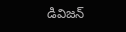డివిజన్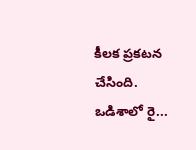కీలక ప్రకటన చేసింది. ఒడిశాలో రై...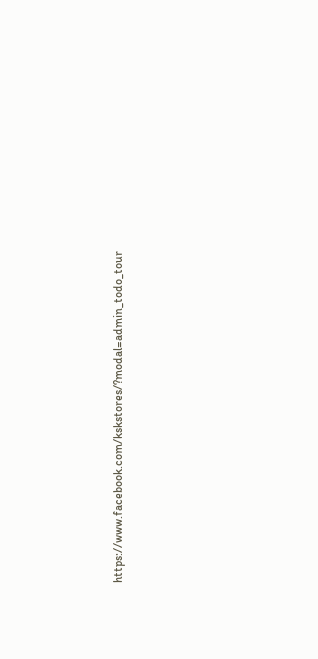https://www.facebook.com/kskstores/?modal=admin_todo_tour